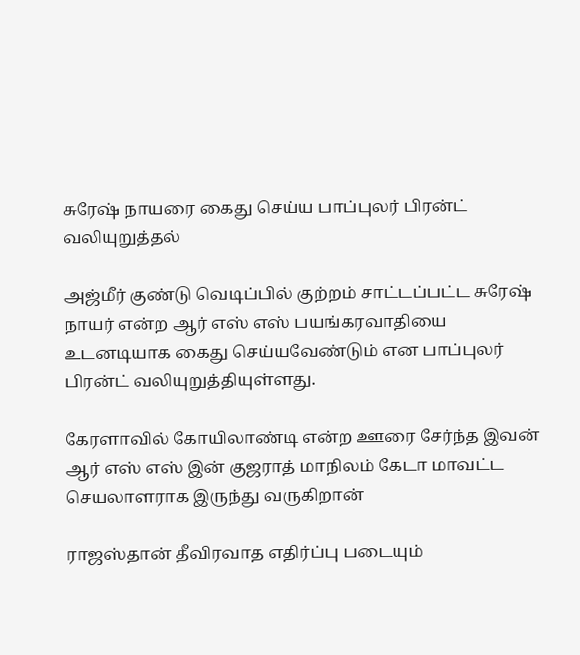சுரேஷ் நாயரை கைது செய்ய பாப்புலர் பிரன்ட் வலியுறுத்தல்

அஜ்மீர் குண்டு வெடிப்பில் குற்றம் சாட்டப்பட்ட சுரேஷ் நாயர் என்ற ஆர் எஸ் எஸ் பயங்கரவாதியை உடனடியாக கைது செய்யவேண்டும் என பாப்புலர் பிரன்ட் வலியுறுத்தியுள்ளது.

கேரளாவில் கோயிலாண்டி என்ற ஊரை சேர்ந்த இவன் ஆர் எஸ் எஸ் இன் குஜராத் மாநிலம் கேடா மாவட்ட செயலாளராக இருந்து வருகிறான்

ராஜஸ்தான் தீவிரவாத எதிர்ப்பு படையும்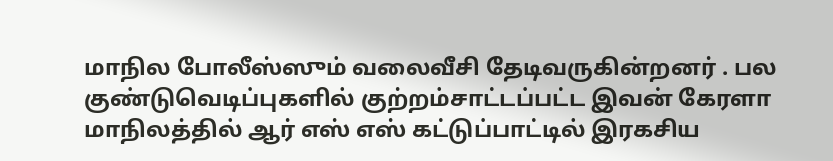மாநில போலீஸ்ஸும் வலைவீசி தேடிவருகின்றனர் . பல குண்டுவெடிப்புகளில் குற்றம்சாட்டப்பட்ட இவன் கேரளா மாநிலத்தில் ஆர் எஸ் எஸ் கட்டுப்பாட்டில் இரகசிய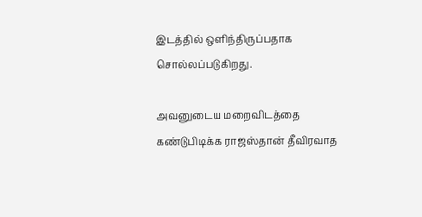இடத்தில் ஒளிந்திருப்பதாக சொல்லப்படுகிறது.

அவனுடைய மறைவிடத்தை கண்டுபிடிக்க ராஜஸ்தான் தீவிரவாத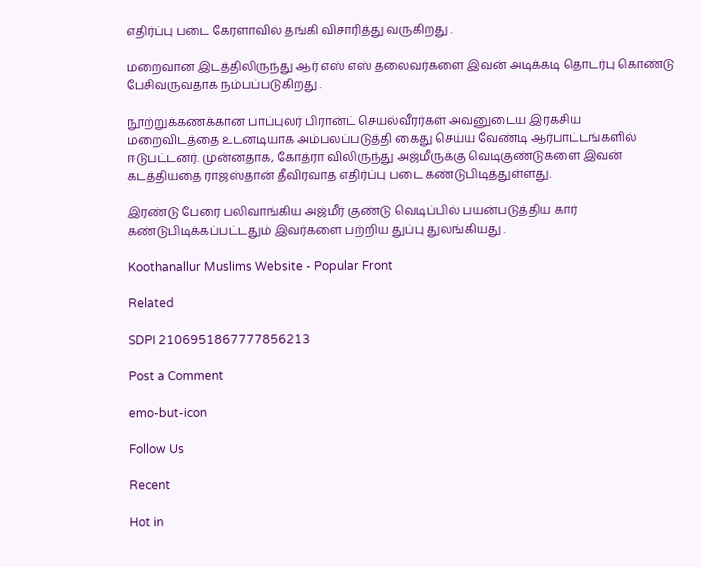எதிர்ப்பு படை கேரளாவில் தங்கி விசாரித்து வருகிறது .

மறைவான இடத்திலிருந்து ஆர் எஸ் எஸ் தலைவர்களை இவன் அடிக்கடி தொடர்பு கொண்டு பேசிவருவதாக நம்பப்படுகிறது .

நூற்றுக்கணக்கான பாப்புலர் பிரான்ட் செயல்வீரர்கள் அவனுடைய இரகசிய மறைவிடத்தை உடனடியாக அம்பலப்படுத்தி கைது செய்ய வேண்டி ஆர்பாட்டங்களில் ஈடுபட்டனர். முன்னதாக, கோத்ரா விலிருந்து அஜ்மீருக்கு வெடிகுண்டுகளை இவன் கடத்தியதை ராஜஸ்தான் தீவிரவாத எதிர்ப்பு படை கண்டுபிடித்துள்ளது.

இரண்டு பேரை பலிவாங்கிய அஜ்மீர் குண்டு வெடிப்பில் பயன்படுத்திய கார் கண்டுபிடிக்கப்பட்டதும் இவர்களை பற்றிய துப்பு துலங்கியது .

Koothanallur Muslims Website - Popular Front

Related

SDPI 2106951867777856213

Post a Comment

emo-but-icon

Follow Us

Recent

Hot in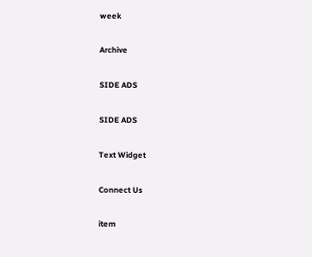week

Archive

SIDE ADS

SIDE ADS

Text Widget

Connect Us

item